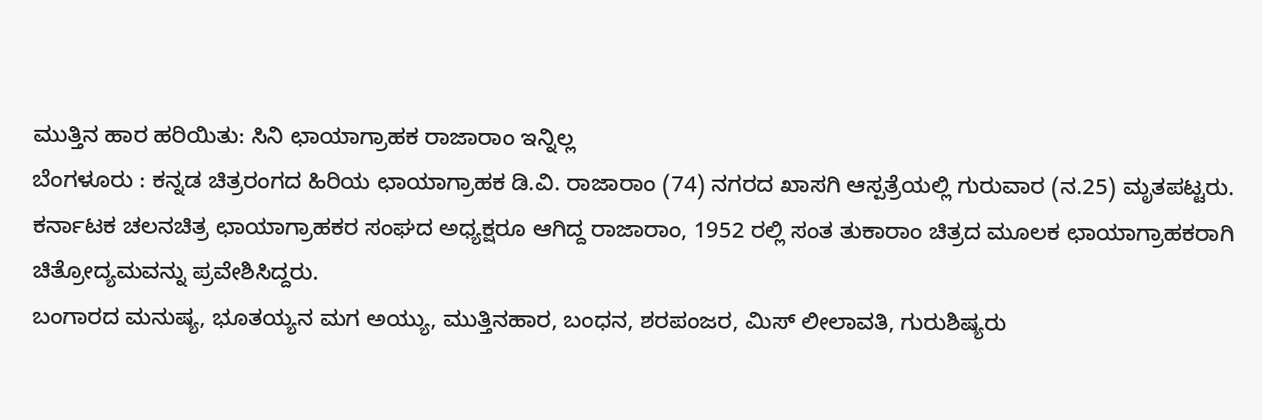ಮುತ್ತಿನ ಹಾರ ಹರಿಯಿತು: ಸಿನಿ ಛಾಯಾಗ್ರಾಹಕ ರಾಜಾರಾಂ ಇನ್ನಿಲ್ಲ
ಬೆಂಗಳೂರು : ಕನ್ನಡ ಚಿತ್ರರಂಗದ ಹಿರಿಯ ಛಾಯಾಗ್ರಾಹಕ ಡಿ.ವಿ. ರಾಜಾರಾಂ (74) ನಗರದ ಖಾಸಗಿ ಆಸ್ಪತ್ರೆಯಲ್ಲಿ ಗುರುವಾರ (ನ.25) ಮೃತಪಟ್ಟರು.
ಕರ್ನಾಟಕ ಚಲನಚಿತ್ರ ಛಾಯಾಗ್ರಾಹಕರ ಸಂಘದ ಅಧ್ಯಕ್ಷರೂ ಆಗಿದ್ದ ರಾಜಾರಾಂ, 1952 ರಲ್ಲಿ ಸಂತ ತುಕಾರಾಂ ಚಿತ್ರದ ಮೂಲಕ ಛಾಯಾಗ್ರಾಹಕರಾಗಿ ಚಿತ್ರೋದ್ಯಮವನ್ನು ಪ್ರವೇಶಿಸಿದ್ದರು.
ಬಂಗಾರದ ಮನುಷ್ಯ, ಭೂತಯ್ಯನ ಮಗ ಅಯ್ಯು, ಮುತ್ತಿನಹಾರ, ಬಂಧನ, ಶರಪಂಜರ, ಮಿಸ್ ಲೀಲಾವತಿ, ಗುರುಶಿಷ್ಯರು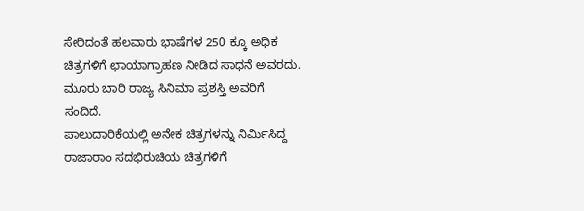ಸೇರಿದಂತೆ ಹಲವಾರು ಭಾಷೆಗಳ 250 ಕ್ಕೂ ಅಧಿಕ ಚಿತ್ರಗಳಿಗೆ ಛಾಯಾಗ್ರಾಹಣ ನೀಡಿದ ಸಾಧನೆ ಅವರದು. ಮೂರು ಬಾರಿ ರಾಜ್ಯ ಸಿನಿಮಾ ಪ್ರಶಸ್ತಿ ಅವರಿಗೆ ಸಂದಿದೆ.
ಪಾಲುದಾರಿಕೆಯಲ್ಲಿ ಅನೇಕ ಚಿತ್ರಗಳನ್ನು ನಿರ್ಮಿಸಿದ್ದ ರಾಜಾರಾಂ ಸದಭಿರುಚಿಯ ಚಿತ್ರಗಳಿಗೆ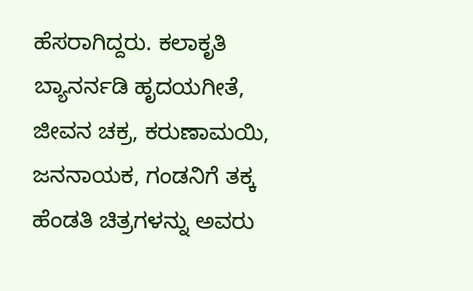ಹೆಸರಾಗಿದ್ದರು. ಕಲಾಕೃತಿ ಬ್ಯಾನರ್ನಡಿ ಹೃದಯಗೀತೆ, ಜೀವನ ಚಕ್ರ, ಕರುಣಾಮಯಿ, ಜನನಾಯಕ, ಗಂಡನಿಗೆ ತಕ್ಕ ಹೆಂಡತಿ ಚಿತ್ರಗಳನ್ನು ಅವರು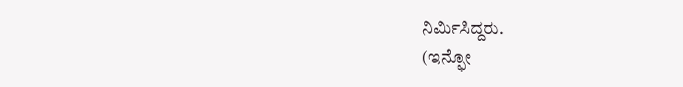ನಿರ್ಮಿಸಿದ್ದರು.
(ಇನ್ಫೋ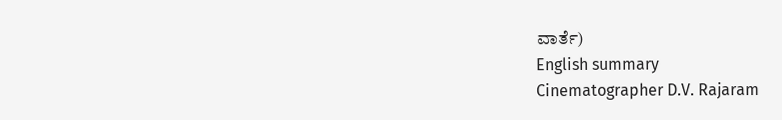ವಾರ್ತೆ)
English summary
Cinematographer D.V. Rajaram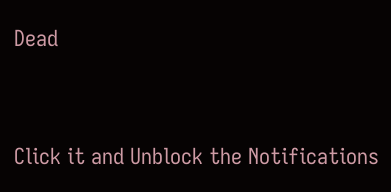Dead


Click it and Unblock the Notifications